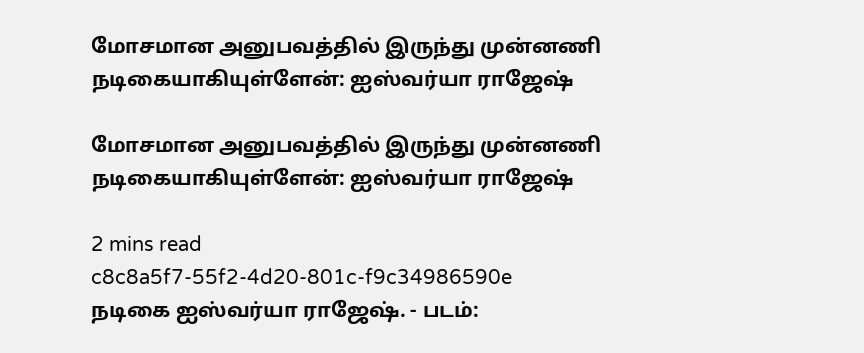மோசமான அனுபவத்தில் இருந்து முன்னணி நடிகையாகியுள்ளேன்: ஐஸ்வர்யா ராஜேஷ்

மோசமான அனுபவத்தில் இருந்து முன்னணி நடிகையாகியுள்ளேன்: ஐஸ்வர்யா ராஜேஷ்

2 mins read
c8c8a5f7-55f2-4d20-801c-f9c34986590e
நடிகை ஐஸ்வர்யா ராஜேஷ். - படம்: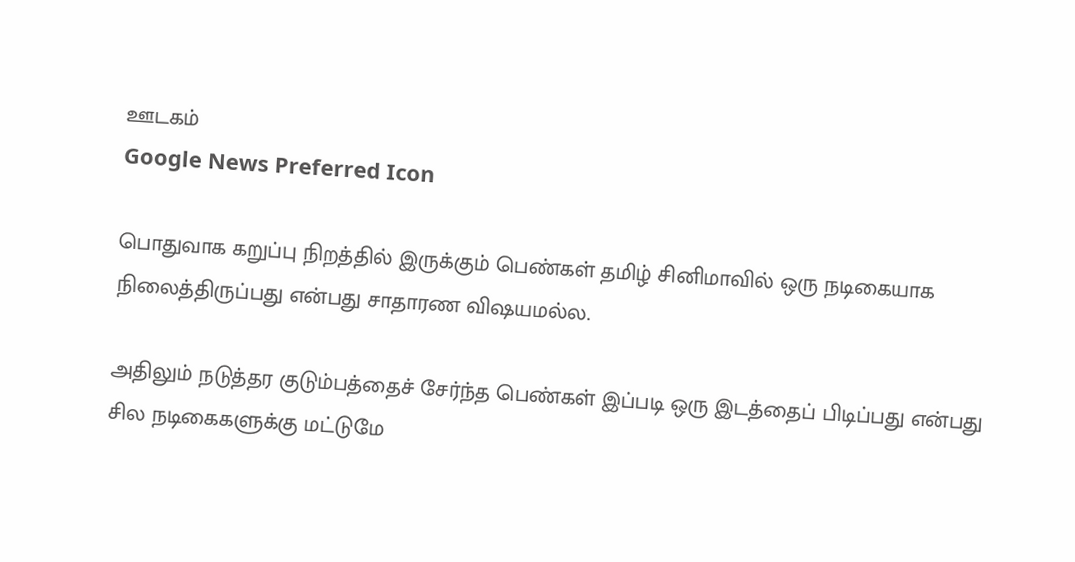ஊடகம்
Google News Preferred Icon

பொதுவாக கறுப்பு நிறத்தில் இருக்கும் பெண்கள் தமிழ் சினிமாவில் ஒரு நடிகையாக நிலைத்திருப்பது என்பது சாதாரண விஷயமல்ல.

அதிலும் நடுத்தர குடும்பத்தைச் சேர்ந்த பெண்கள் இப்படி ஒரு இடத்தைப் பிடிப்பது என்பது சில நடிகைகளுக்கு மட்டுமே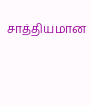சாத்தியமான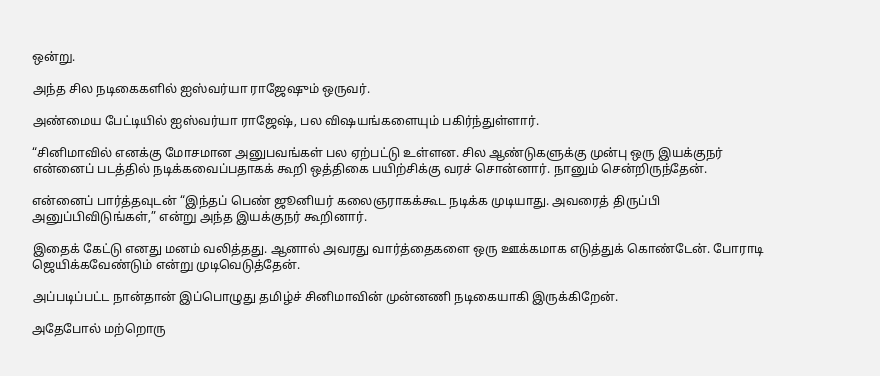ஒன்று.

அந்த சில நடிகைகளில் ஐஸ்வர்யா ராஜேஷும் ஒருவர்.

அண்மைய பேட்டியில் ஐஸ்வர்யா ராஜேஷ், பல விஷயங்களையும் பகிர்ந்துள்ளார்.

“சினிமாவில் எனக்கு மோசமான அனுபவங்கள் பல ஏற்பட்டு உள்ளன. சில ஆண்டுகளுக்கு முன்பு ஒரு இயக்குநர் என்னைப் படத்தில் நடிக்கவைப்பதாகக் கூறி ஒத்திகை பயிற்சிக்கு வரச் சொன்னார். நானும் சென்றிருந்தேன்.

என்னைப் பார்த்தவுடன் “இந்தப் பெண் ஜூனியர் கலைஞராகக்கூட நடிக்க முடியாது. அவரைத் திருப்பி அனுப்பிவிடுங்கள்,” என்று அந்த இயக்குநர் கூறினார்.

இதைக் கேட்டு எனது மனம் வலித்தது. ஆனால் அவரது வார்த்தைகளை ஒரு ஊக்கமாக எடுத்துக் கொண்டேன். போராடி ஜெயிக்கவேண்டும் என்று முடிவெடுத்தேன்.

அப்படிப்பட்ட நான்தான் இப்பொழுது தமிழ்ச் சினிமாவின் முன்னணி நடிகையாகி இருக்கிறேன்.

அதேபோல் மற்றொரு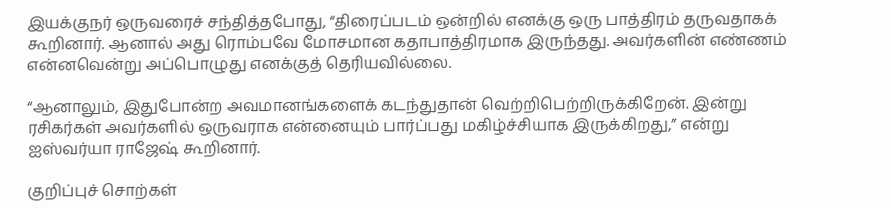இயக்குநர் ஒருவரைச் சந்தித்தபோது, “திரைப்படம் ஒன்றில் எனக்கு ஒரு பாத்திரம் தருவதாகக் கூறினார். ஆனால் அது ரொம்பவே மோசமான கதாபாத்திரமாக இருந்தது. அவர்களின் எண்ணம் என்னவென்று அப்பொழுது எனக்குத் தெரியவில்லை.

“ஆனாலும், இதுபோன்ற அவமானங்களைக் கடந்துதான் வெற்றிபெற்றிருக்கிறேன். இன்று ரசிகர்கள் அவர்களில் ஒருவராக என்னையும் பார்ப்பது மகிழ்ச்சியாக இருக்கிறது,” என்று ஐஸ்வர்யா ராஜேஷ் கூறினார்.

குறிப்புச் சொற்கள்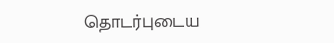தொடர்புடைய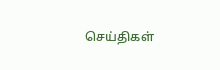செய்திகள்